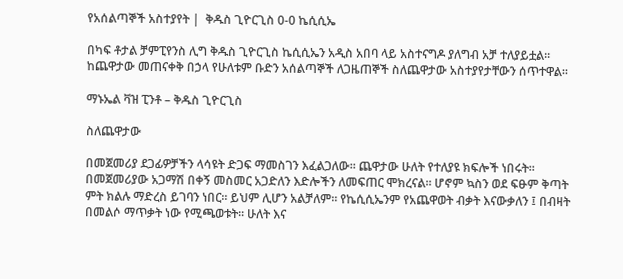የአሰልጣኞች አስተያየት |  ቅዱስ ጊዮርጊስ 0-0 ኬሲሲኤ

በካፍ ቶታል ቻምፒየንስ ሊግ ቅዱስ ጊዮርጊስ ኬሲሲኤን አዲስ አበባ ላይ አስተናግዶ ያለግብ አቻ ተለያይቷል፡፡ ከጨዋታው መጠናቀቅ በኃላ የሁለቱም ቡድን አሰልጣኞች ለጋዜጠኞች ስለጨዋታው አስተያየታቸውን ሰጥተዋል፡፡

ማኑኤል ቫዝ ፒንቶ – ቅዱስ ጊዮርጊስ

ስለጨዋታው

በመጀመሪያ ደጋፊዎቻችን ላሳዩት ድጋፍ ማመስገን እፈልጋለው፡፡ ጨዋታው ሁለት የተለያዩ ክፍሎች ነበሩት፡፡ በመጀመሪያው አጋማሽ በቀኝ መስመር አጋድለን እድሎችን ለመፍጠር ሞክረናል፡፡ ሆኖም ኳስን ወደ ፍፁም ቅጣት ምት ክልሉ ማድረስ ይገባን ነበር። ይህም ሊሆን አልቻለም፡፡ የኬሲሲኤንም የአጨዋወት ብቃት እናውቃለን ፤ በብዛት በመልሶ ማጥቃት ነው የሚጫወቱት፡፡ ሁለት እና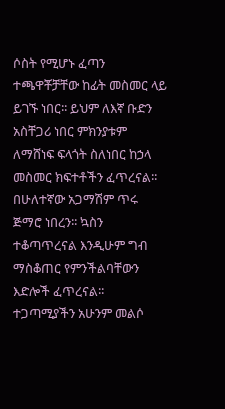ሶስት የሚሆኑ ፈጣን ተጫዋቾቻቸው ከፊት መስመር ላይ ይገኙ ነበር፡፡ ይህም ለእኛ ቡድን አስቸጋሪ ነበር ምክንያቱም ለማሸነፍ ፍላጎት ስለነበር ከኃላ መስመር ክፍተቶችን ፈጥረናል፡፡ በሁለተኛው አጋማሽም ጥሩ ጅማሮ ነበረን፡፡ ኳስን ተቆጣጥረናል እንዲሁም ግብ ማስቆጠር የምንችልባቸውን እድሎች ፈጥረናል፡፡ ተጋጣሚያችን አሁንም መልሶ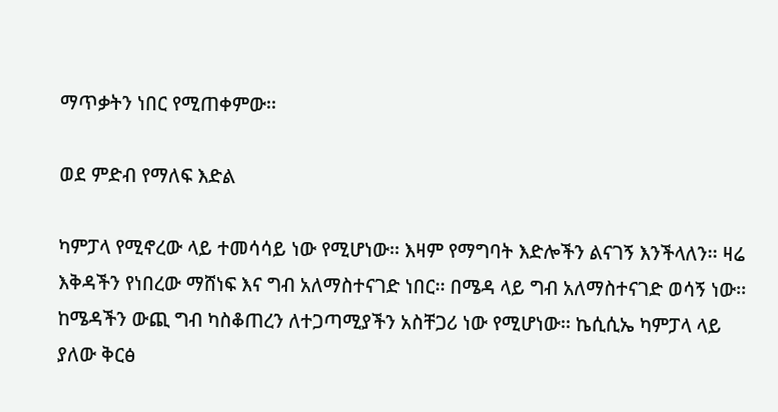ማጥቃትን ነበር የሚጠቀምው፡፡

ወደ ምድብ የማለፍ እድል

ካምፓላ የሚኖረው ላይ ተመሳሳይ ነው የሚሆነው፡፡ እዛም የማግባት እድሎችን ልናገኝ እንችላለን፡፡ ዛሬ እቅዳችን የነበረው ማሸነፍ እና ግብ አለማስተናገድ ነበር፡፡ በሜዳ ላይ ግብ አለማስተናገድ ወሳኝ ነው፡፡ ከሜዳችን ውጪ ግብ ካስቆጠረን ለተጋጣሚያችን አስቸጋሪ ነው የሚሆነው፡፡ ኬሲሲኤ ካምፓላ ላይ ያለው ቅርፅ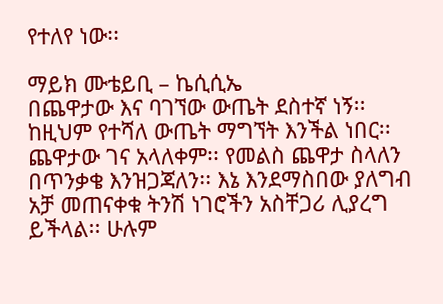የተለየ ነው፡፡

ማይክ ሙቴይቢ – ኬሲሲኤ
በጨዋታው እና ባገኘው ውጤት ደስተኛ ነኝ፡፡ ከዚህም የተሻለ ውጤት ማግኘት እንችል ነበር፡፡ ጨዋታው ገና አላለቀም፡፡ የመልስ ጨዋታ ስላለን በጥንቃቄ እንዝጋጃለን፡፡ እኔ እንደማስበው ያለግብ አቻ መጠናቀቁ ትንሽ ነገሮችን አስቸጋሪ ሊያረግ ይችላል፡፡ ሁሉም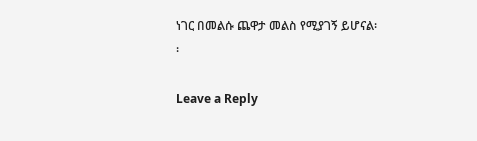ነገር በመልሱ ጨዋታ መልስ የሚያገኝ ይሆናል፡፡

Leave a Reply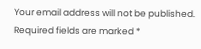Your email address will not be published. Required fields are marked *